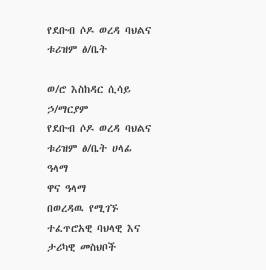የደቡብ ሶዶ ወረዳ ባህልና ቱሪዝም ፅ/ቤት

ወ/ሮ እስከዳር ሲሳይ ኃ/ማርያም
የደቡብ ሶዶ ወረዳ ባህልና ቱሪዝም ፅ/ቤት ሀላፊ
ዓላማ
ዋና ዓላማ
በወረዳዉ የሚገኙ ተፈጥሮአዊ ባህላዊ እና ታሪካዊ መስህቦች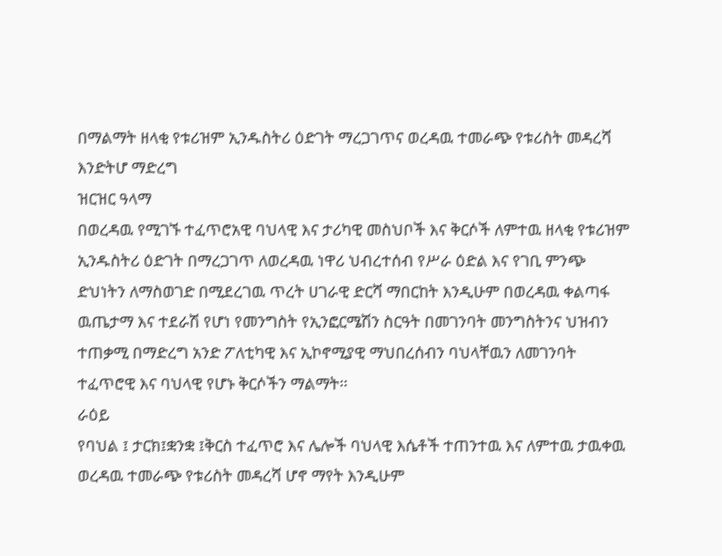በማልማት ዘላቂ የቱሪዝም ኢንዱስትሪ ዕድገት ማረጋገጥና ወረዳዉ ተመራጭ የቱሪስት መዳረሻ እንድትሆ ማድረግ
ዝርዝር ዓላማ
በወረዳዉ የሚገኙ ተፈጥሮአዊ ባህላዊ እና ታሪካዊ መስህቦች እና ቅርሶች ለምተዉ ዘላቂ የቱሪዝም ኢንዱስትሪ ዕድገት በማረጋገጥ ለወረዳዉ ነዋሪ ህብረተሰብ የሥራ ዕድል እና የገቢ ምንጭ ድህነትን ለማስወገድ በሚደረገዉ ጥረት ሀገራዊ ድርሻ ማበርከት እንዲሁም በወረዳዉ ቀልጣፋ ዉጤታማ እና ተደራሽ የሆነ የመንግስት የኢንፎርሜሽን ስርዓት በመገንባት መንግስትንና ህዝብን ተጠቃሚ በማድረግ አንድ ፖለቲካዊ እና ኢኮኖሚያዊ ማህበረሰብን ባህላቸዉን ለመገንባት ተፈጥሮዊ እና ባህላዊ የሆኑ ቅርሶችን ማልማት፡፡
ራዕይ
የባህል ፤ ታርክ፤ቋንቋ ፤ቅርስ ተፈጥሮ እና ሌሎች ባህላዊ እሴቶች ተጠንተዉ እና ለምተዉ ታዉቀዉ ወረዳዉ ተመራጭ የቱሪስት መዳረሻ ሆኖ ማየት እንዲሁም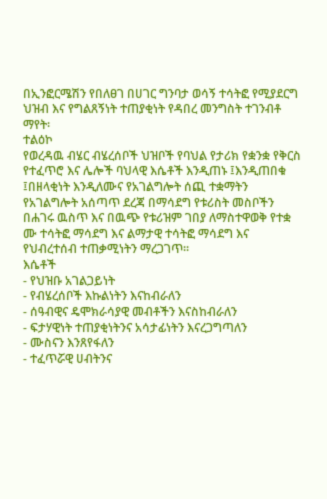በኢንፎርሜሽን የበለፀገ በሀገር ግንባታ ወሳኝ ተሳትፎ የሚያደርግ ህዝብ እና የግልጸኝነት ተጠያቂነት የዳበረ መንግስት ተገንብቶ ማየት፡
ተልዕኮ
የወረዳዉ ብሄር ብሄረሰቦች ህዝቦች የባህል የታሪክ የቋንቋ የቅርስ የተፈጥሮ እና ሌሎች ባህላዊ እሴቶች እንዲጠኑ ፤እንዲጠበቁ ፤በዘላቂነት እንዲለሙና የአገልግሎት ሰጪ ተቋማትን የአገልግሎት አሰጣጥ ደረጃ በማሳደግ የቱሪስት መስቦችን በሐገሩ ዉስጥ እና በዉጭ የቱሪዝም ገበያ ለማስተዋወቅ የተቋ ሙ ተሳትፎ ማሳደግ እና ልማታዊ ተሳትፎ ማሳደግ እና የህብረተሰብ ተጠቃሚነትን ማረጋገጥ፡፡
እሴቶች
- የህዝቡ አገልጋይነት
- የብሄረሰቦች እኩልነትን እናከብራለን
- ሰዓብዊና ዴሞክራሳያዊ መብቶችን እናስከብራለን
- ፍታሃዊነት ተጠያቂነትንና አሳታፊነትን እናረጋግጣለን
- ሙስናን እንጸየፋለን
- ተፈጥሯዊ ሀብትንና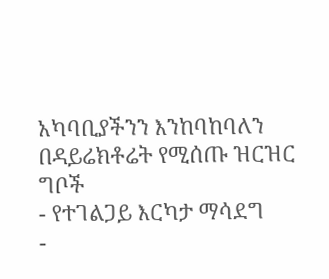አካባቢያችንን እንከባከባለን
በዳይሬክቶሬት የሚሰጡ ዝርዝር ግቦች
- የተገልጋይ እርካታ ማሳደግ
-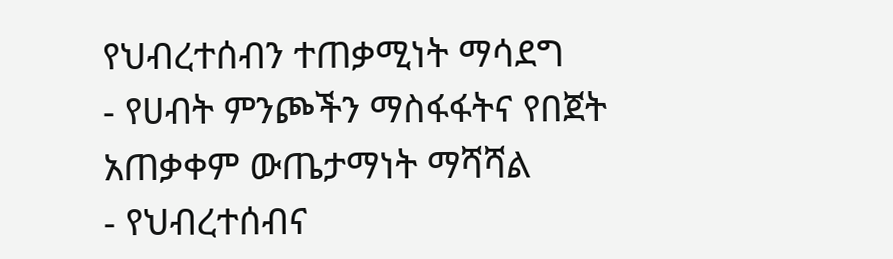የህብረተሰብን ተጠቃሚነት ማሳደግ
- የሀብት ምንጮችን ማስፋፋትና የበጀት አጠቃቀም ውጤታማነት ማሻሻል
- የህብረተሰብና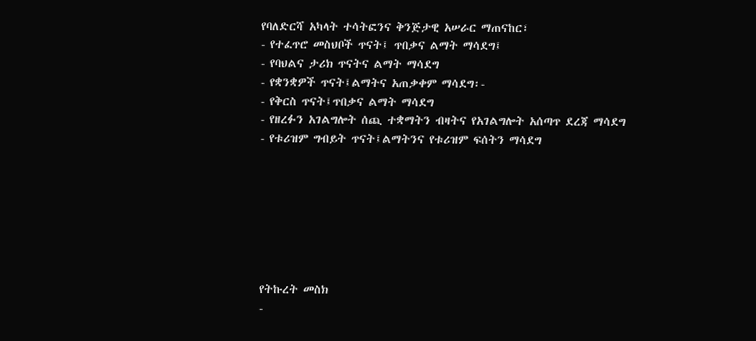የባለድርሻ አካላት ተሳትፎንና ቅንጅታዊ አሠራር ማጠናከር፣
- የተፈጥሮ መስህቦች ጥናት፤ ጥበቃና ልማት ማሳደግ፤
- የባህልና ታሪክ ጥናትና ልማት ማሳደግ
- የቋንቋዎች ጥናት፤ልማትና አጠቃቀም ማሳደግ፡-
- የቅርስ ጥናት፤ጥበቃና ልማት ማሳደግ
- የዘረፉን አገልግሎት ሰጪ ተቋማትን ብዛትና የአገልግሎት አሰጣጥ ደረጃ ማሳደግ
- የቱሪዝም ግብይት ጥናት፤ልማትንና የቱሪዝም ፍሰትን ማሳደግ







የትኩረት መስክ
-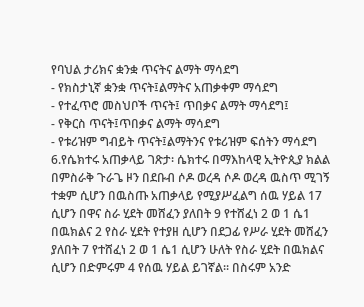የባህል ታሪክና ቋንቋ ጥናትና ልማት ማሳደግ
- የክስታኒኛ ቋንቋ ጥናት፤ልማትና አጠቃቀም ማሳደግ
- የተፈጥሮ መስህቦች ጥናት፤ ጥበቃና ልማት ማሳደግ፤
- የቅርስ ጥናት፤ጥበቃና ልማት ማሳደግ
- የቱሪዝም ግብይት ጥናት፤ልማትንና የቱሪዝም ፍሰትን ማሳደግ
6.የሴክተሩ አጠቃላይ ገጽታ፡ ሴክተሩ በማእከላዊ ኢትዮጲያ ክልል በምስራቅ ጉራጌ ዞን በደቡብ ሶዶ ወረዳ ሶዶ ወረዳ ዉስጥ ሚገኝ ተቋም ሲሆን በዉስጡ አጠቃላይ የሚያሥፈልግ ሰዉ ሃይል 17 ሲሆን በዋና ስራ ሂደት መሸፈን ያለበት 9 የተሸፈነ 2 ወ 1 ሴ1 በዉክልና 2 የስራ ሂደት የተያዘ ሲሆን በደጋፊ የሥራ ሂደት መሸፈን ያለበት 7 የተሸፈነ 2 ወ 1 ሴ1 ሲሆን ሁለት የስራ ሂደት በዉክልና ሲሆን በድምሩም 4 የሰዉ ሃይል ይገኛል፡፡ በስሩም አንድ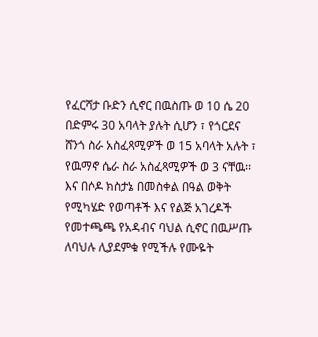የፈርሻታ ቡድን ሲኖር በዉስጡ ወ 10 ሴ 20 በድምሩ 30 አባላት ያሉት ሲሆን ፣ የጎርደና ሸንጎ ስራ አስፈጻሚዎች ወ 15 አባላት አሉት ፣ የዉማኖ ሴራ ስራ አስፈጻሚዎች ወ 3 ናቸዉ፡፡ እና በሶዶ ክስታኔ በመስቀል በዓል ወቅት የሚካሄድ የወጣቶች እና የልጅ አገረዶች የመተጫጫ የአዳብና ባህል ሲኖር በዉሥጡ ለባህሉ ሊያደምቁ የሚችሉ የሙዬት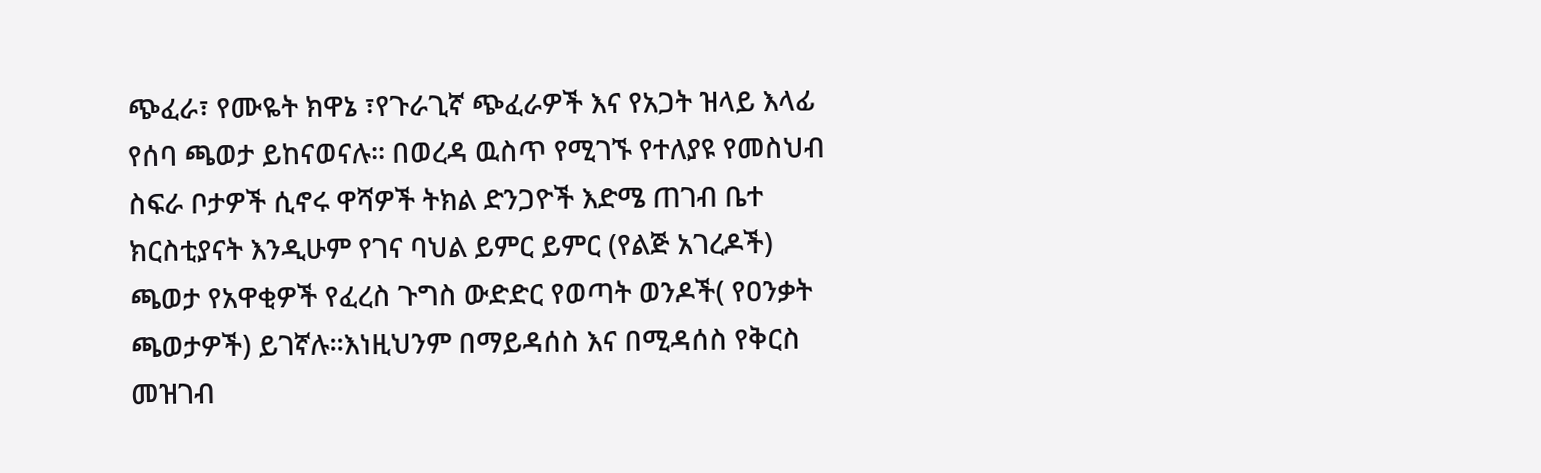ጭፈራ፣ የሙዬት ክዋኔ ፣የጉራጊኛ ጭፈራዎች እና የአጋት ዝላይ እላፊ የሰባ ጫወታ ይከናወናሉ፡፡ በወረዳ ዉስጥ የሚገኙ የተለያዩ የመስህብ ስፍራ ቦታዎች ሲኖሩ ዋሻዎች ትክል ድንጋዮች እድሜ ጠገብ ቤተ ክርስቲያናት እንዲሁም የገና ባህል ይምር ይምር (የልጅ አገረዶች) ጫወታ የአዋቂዎች የፈረስ ጉግስ ውድድር የወጣት ወንዶች( የዐንቃት ጫወታዎች) ይገኛሉ፡፡እነዚህንም በማይዳሰስ እና በሚዳሰስ የቅርስ መዝገብ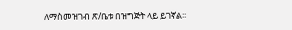ለማስመዝገብ ጽ/ቤቱ በዝግጅት ላይ ይገኛል፡፡